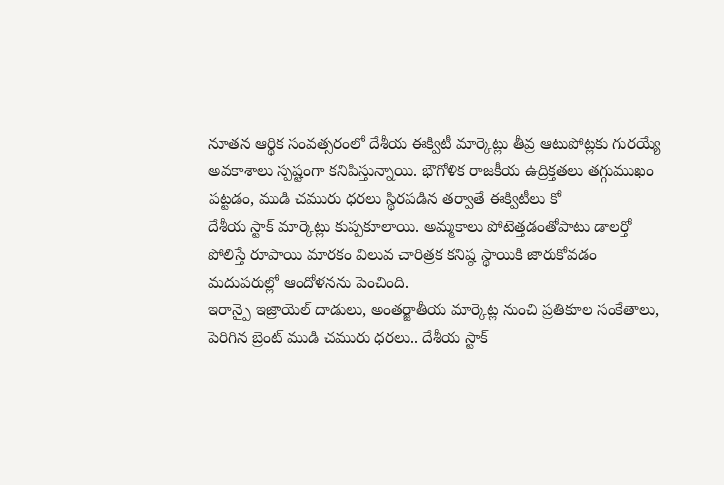నూతన ఆర్థిక సంవత్సరంలో దేశీయ ఈక్విటీ మార్కెట్లు తీవ్ర ఆటుపోట్లకు గురయ్యే అవకాశాలు స్పష్టంగా కనిపిస్తున్నాయి. భౌగోళిక రాజకీయ ఉద్రిక్తతలు తగ్గుముఖం పట్టడం, ముడి చమురు ధరలు స్థిరపడిన తర్వాతే ఈక్విటీలు కో
దేశీయ స్టాక్ మార్కెట్లు కుప్పకూలాయి. అమ్మకాలు పోటెత్తడంతోపాటు డాలర్తో పోలిస్తే రూపాయి మారకం విలువ చారిత్రక కనిష్ఠ స్థాయికి జారుకోవడం మదుపరుల్లో ఆందోళనను పెంచింది.
ఇరాన్పై ఇజ్రాయెల్ దాడులు, అంతర్జాతీయ మార్కెట్ల నుంచి ప్రతికూల సంకేతాలు, పెరిగిన బ్రెంట్ ముడి చమురు ధరలు.. దేశీయ స్టాక్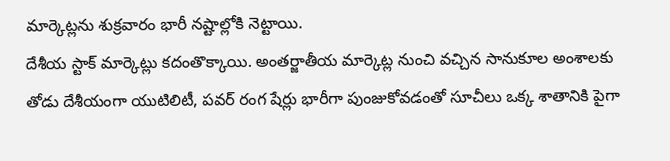మార్కెట్లను శుక్రవారం భారీ నష్టాల్లోకి నెట్టాయి.
దేశీయ స్టాక్ మార్కెట్లు కదంతొక్కాయి. అంతర్జాతీయ మార్కెట్ల నుంచి వచ్చిన సానుకూల అంశాలకు తోడు దేశీయంగా యుటిలిటీ, పవర్ రంగ షేర్లు భారీగా పుంజుకోవడంతో సూచీలు ఒక్క శాతానికి పైగా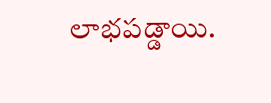లాభపడ్డాయి.